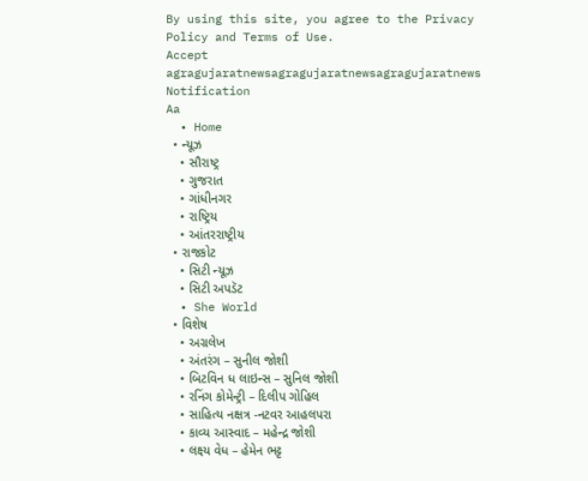By using this site, you agree to the Privacy Policy and Terms of Use.
Accept
agragujaratnewsagragujaratnewsagragujaratnews
Notification
Aa
  • Home
  • ન્યૂઝ
    • સૌરાષ્ટ્ર
    • ગુજરાત
    • ગાંધીનગર
    • રાષ્ટ્રિય
    • આંતરરાષ્ટ્રીય
  • રાજકોટ
    • સિટી ન્યૂઝ
    • સિટી અપડૅટ
  • She World
  • વિશેષ
    • અગ્રલેખ
    • અંતરંગ – સુનીલ જોશી
    • બિટવિન ધ લાઇન્સ – સુનિલ જોશી
    • રનિંગ કોમેન્ટ્રી – દિલીપ ગોહિલ
    • સાહિત્ય નક્ષત્ર -નટવર આહલપરા
    • કાવ્ય આસ્વાદ – મહેન્દ્ર જોશી
    • લક્ષ્ય વેધ – હેમેન ભટ્ટ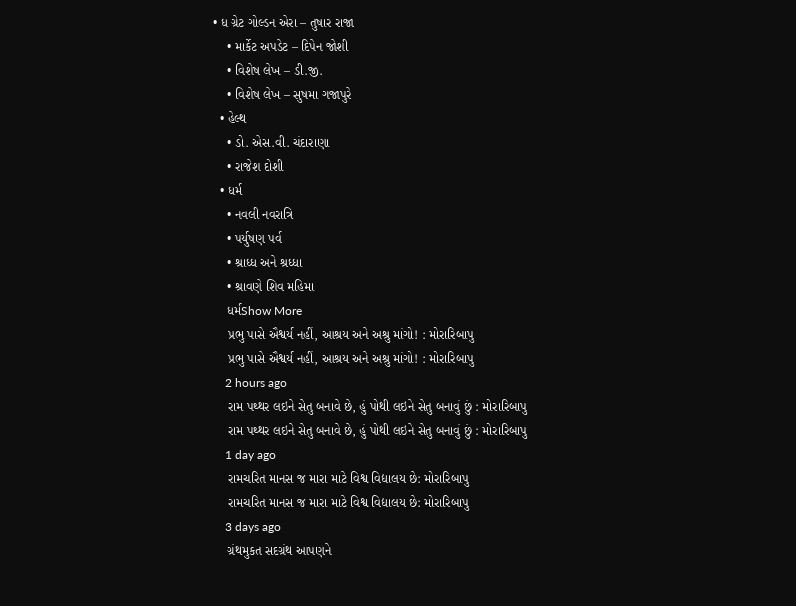• ધ ગ્રેટ ગોલ્ડન એરા – તુષાર રાજા
    • માર્કેટ અપડેટ – દિપેન જોશી
    • વિશેષ લેખ – ડી.જી.
    • વિશેષ લેખ – સુષમા ગજાપુરે
  • હેલ્થ
    • ડો. એસ.વી. ચંદારાણા
    • રાજેશ દોશી
  • ધર્મ
    • નવલી નવરાત્રિ
    • પર્યુષણ પર્વ
    • શ્રાધ્ધ અને શ્રધ્ધા
    • શ્રાવણે શિવ મહિમા
    ધર્મShow More
    પ્રભુ પાસે ઐશ્વર્ય નહીં, આશ્રય અને અશ્રુ માંગો! : મોરારિબાપુ
    પ્રભુ પાસે ઐશ્વર્ય નહીં, આશ્રય અને અશ્રુ માંગો! : મોરારિબાપુ
    2 hours ago
    રામ પથ્થર લઇને સેતુ બનાવે છે, હું પોથી લઇને સેતુ બનાવું છું : મોરારિબાપુ
    રામ પથ્થર લઇને સેતુ બનાવે છે, હું પોથી લઇને સેતુ બનાવું છું : મોરારિબાપુ
    1 day ago
    રામચરિત માનસ જ મારા માટે વિશ્વ વિદ્યાલય છે: મોરારિબાપુ
    રામચરિત માનસ જ મારા માટે વિશ્વ વિદ્યાલય છે: મોરારિબાપુ
    3 days ago
    ગ્રંથમુકત સદગ્રંથ આપણને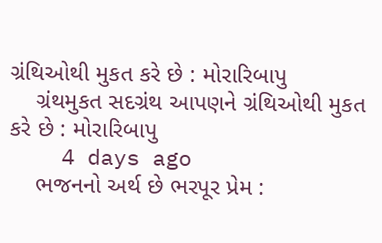ગ્રંથિઓથી મુકત કરે છે : મોરારિબાપુ
    ગ્રંથમુકત સદગ્રંથ આપણને ગ્રંથિઓથી મુકત કરે છે : મોરારિબાપુ
    4 days ago
    ભજનનો અર્થ છે ભરપૂર પ્રેમ :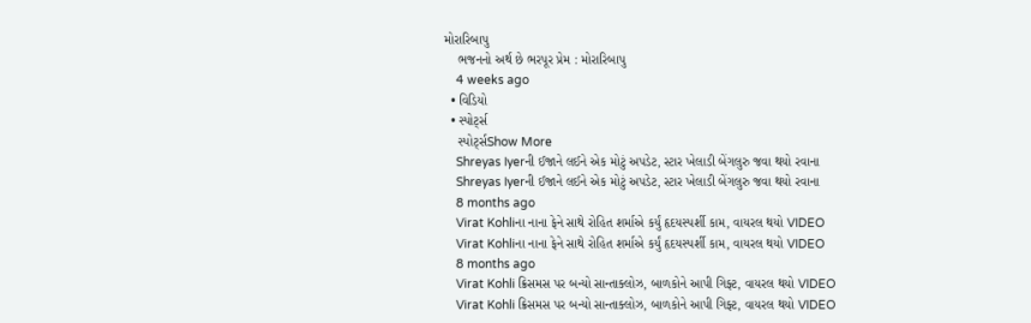મોરારિબાપુ
    ભજનનો અર્થ છે ભરપૂર પ્રેમ : મોરારિબાપુ
    4 weeks ago
  • વિડિયો
  • સ્પોર્ટ્સ
    સ્પોર્ટ્સShow More
    Shreyas Iyerની ઈજાને લઈને એક મોટું અપડેટ, સ્ટાર ખેલાડી બેંગલુરુ જવા થયો રવાના
    Shreyas Iyerની ઈજાને લઈને એક મોટું અપડેટ, સ્ટાર ખેલાડી બેંગલુરુ જવા થયો રવાના
    8 months ago
    Virat Kohliના નાના ફેને સાથે રોહિત શર્માએ કર્યું હૃદયસ્પર્શી કામ, વાયરલ થયો VIDEO
    Virat Kohliના નાના ફેને સાથે રોહિત શર્માએ કર્યું હૃદયસ્પર્શી કામ, વાયરલ થયો VIDEO
    8 months ago
    Virat Kohli ક્રિસમસ પર બન્યો સાન્તાક્લોઝ, બાળકોને આપી ગિફ્ટ, વાયરલ થયો VIDEO
    Virat Kohli ક્રિસમસ પર બન્યો સાન્તાક્લોઝ, બાળકોને આપી ગિફ્ટ, વાયરલ થયો VIDEO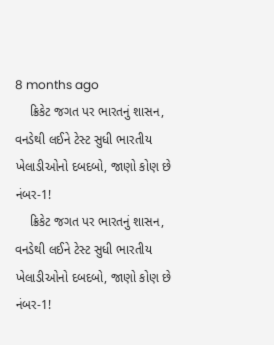8 months ago
    ક્રિકેટ જગત પર ભારતનું શાસન, વનડેથી લઈને ટેસ્ટ સુધી ભારતીય ખેલાડીઓનો દબદબો, જાણો કોણ છે નંબર-1!
    ક્રિકેટ જગત પર ભારતનું શાસન, વનડેથી લઈને ટેસ્ટ સુધી ભારતીય ખેલાડીઓનો દબદબો, જાણો કોણ છે નંબર-1!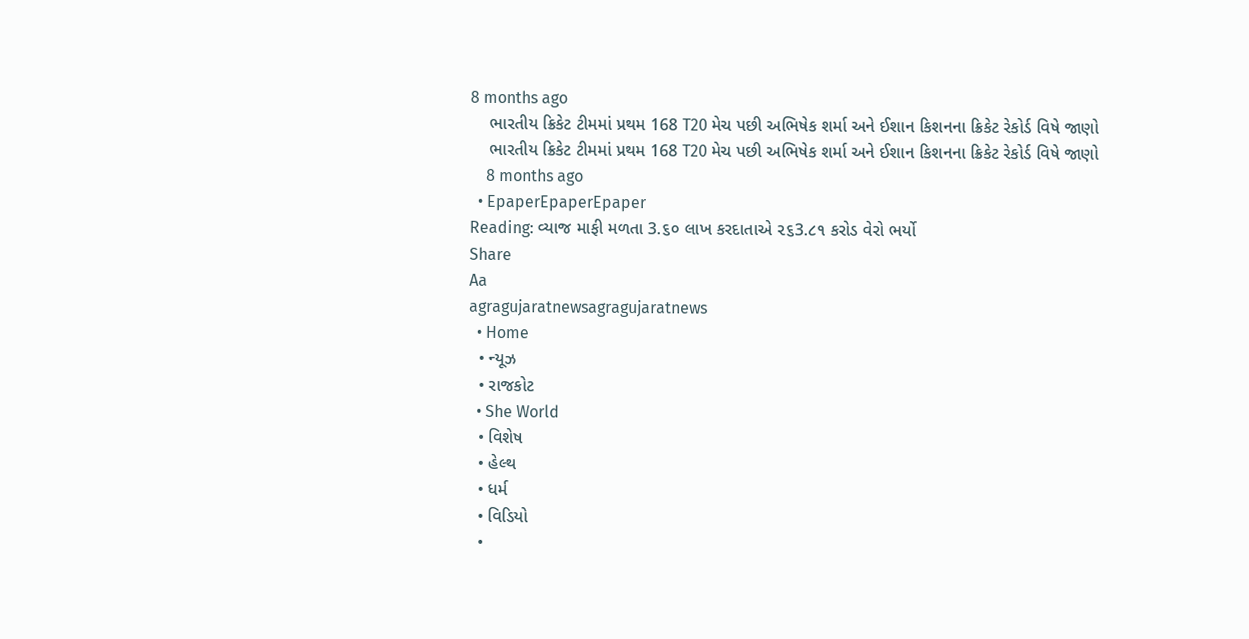8 months ago
    ભારતીય ક્રિકેટ ટીમમાં પ્રથમ 168 T20 મેચ પછી અભિષેક શર્મા અને ઈશાન કિશનના ક્રિકેટ રેકોર્ડ વિષે જાણો
    ભારતીય ક્રિકેટ ટીમમાં પ્રથમ 168 T20 મેચ પછી અભિષેક શર્મા અને ઈશાન કિશનના ક્રિકેટ રેકોર્ડ વિષે જાણો
    8 months ago
  • EpaperEpaperEpaper
Reading: વ્યાજ માફી મળતા 3.૬૦ લાખ કરદાતાએ ૨૬3.૮૧ કરોડ વેરો ભર્યો
Share
Aa
agragujaratnewsagragujaratnews
  • Home
  • ન્યૂઝ
  • રાજકોટ
  • She World
  • વિશેષ
  • હેલ્થ
  • ધર્મ
  • વિડિયો
  •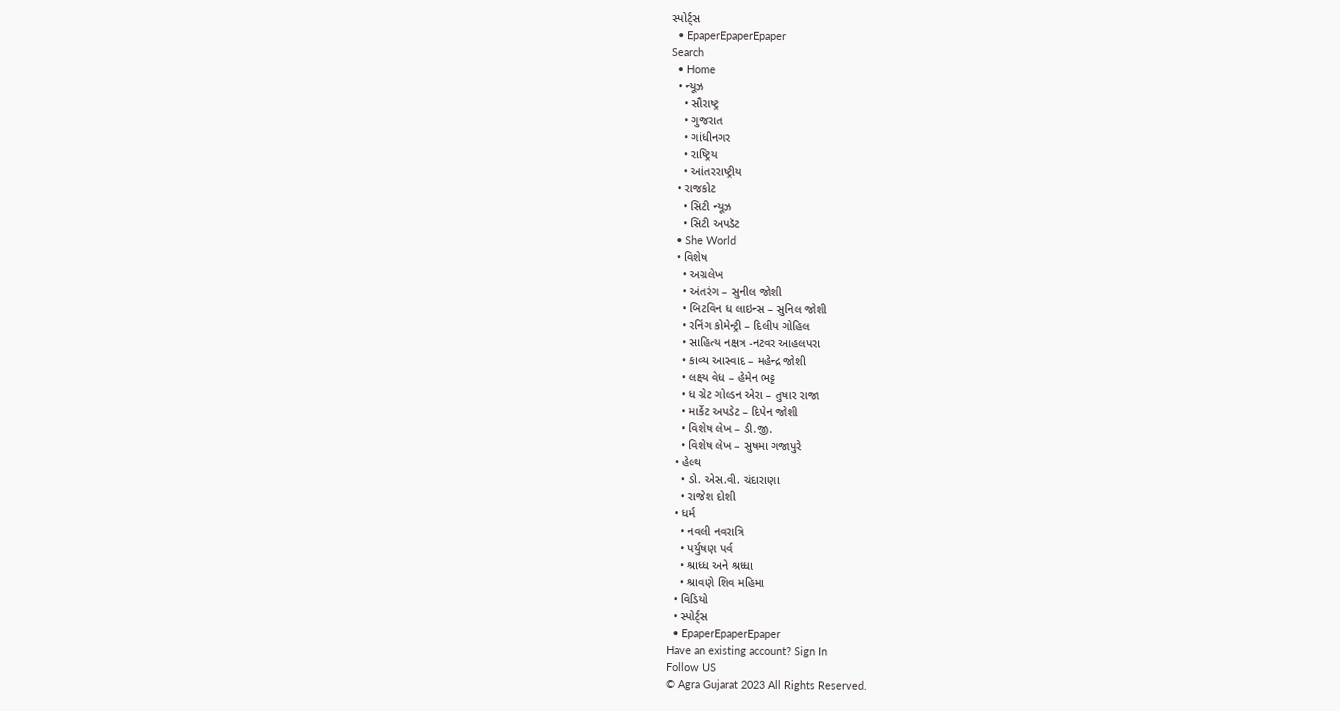સ્પોર્ટ્સ
  • EpaperEpaperEpaper
Search
  • Home
  • ન્યૂઝ
    • સૌરાષ્ટ્ર
    • ગુજરાત
    • ગાંધીનગર
    • રાષ્ટ્રિય
    • આંતરરાષ્ટ્રીય
  • રાજકોટ
    • સિટી ન્યૂઝ
    • સિટી અપડૅટ
  • She World
  • વિશેષ
    • અગ્રલેખ
    • અંતરંગ – સુનીલ જોશી
    • બિટવિન ધ લાઇન્સ – સુનિલ જોશી
    • રનિંગ કોમેન્ટ્રી – દિલીપ ગોહિલ
    • સાહિત્ય નક્ષત્ર -નટવર આહલપરા
    • કાવ્ય આસ્વાદ – મહેન્દ્ર જોશી
    • લક્ષ્ય વેધ – હેમેન ભટ્ટ
    • ધ ગ્રેટ ગોલ્ડન એરા – તુષાર રાજા
    • માર્કેટ અપડેટ – દિપેન જોશી
    • વિશેષ લેખ – ડી.જી.
    • વિશેષ લેખ – સુષમા ગજાપુરે
  • હેલ્થ
    • ડો. એસ.વી. ચંદારાણા
    • રાજેશ દોશી
  • ધર્મ
    • નવલી નવરાત્રિ
    • પર્યુષણ પર્વ
    • શ્રાધ્ધ અને શ્રધ્ધા
    • શ્રાવણે શિવ મહિમા
  • વિડિયો
  • સ્પોર્ટ્સ
  • EpaperEpaperEpaper
Have an existing account? Sign In
Follow US
© Agra Gujarat 2023 All Rights Reserved.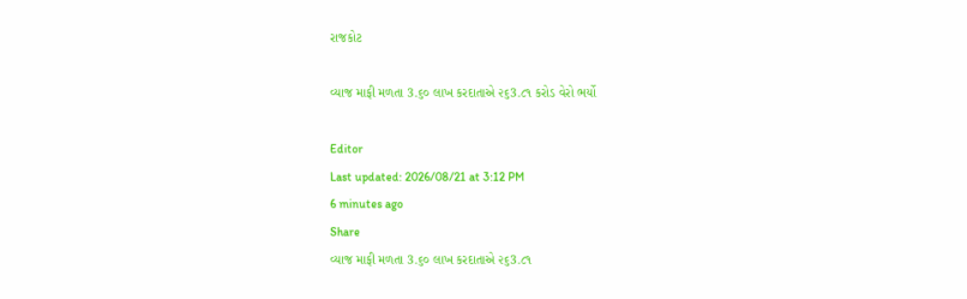રાજકોટ

વ્યાજ માફી મળતા 3.૬૦ લાખ કરદાતાએ ૨૬3.૮૧ કરોડ વેરો ભર્યો

Editor
Last updated: 2026/08/21 at 3:12 PM
6 minutes ago
Share
વ્યાજ માફી મળતા 3.૬૦ લાખ કરદાતાએ ૨૬3.૮૧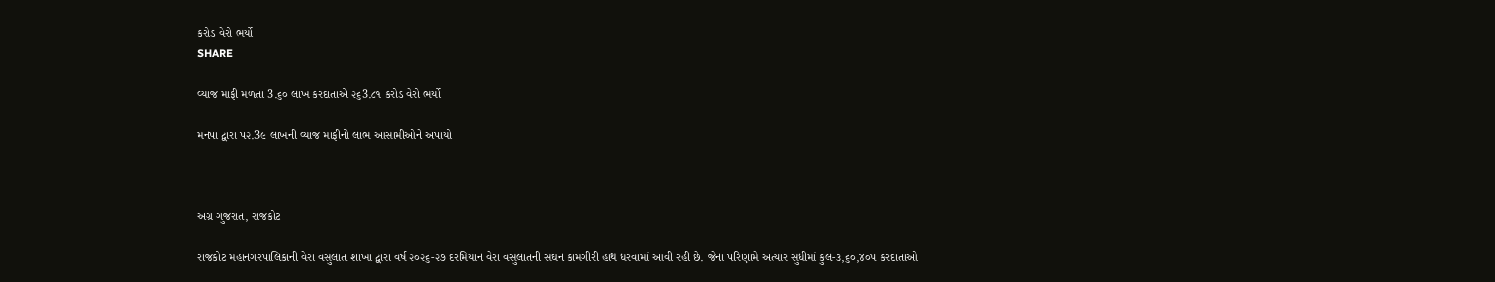કરોડ વેરો ભર્યો
SHARE

વ્યાજ માફી મળતા 3.૬૦ લાખ કરદાતાએ ૨૬3.૮૧ કરોડ વેરો ભર્યો

મનપા દ્વારા પ૨.3૯ લાખની વ્યાજ માફીનો લાભ આસામીઓને અપાયો



અગ્ર ગુજરાત, રાજકોટ

રાજકોટ મહાનગરપાલિકાની વેરા વસુલાત શાખા દ્વારા વર્ષ ૨૦૨૬-૨૭ દરમિયાન વેરા વસુલાતની સઘન કામગીરી હાથ ધરવામાં આવી રહી છે. જેના પરિણામે અત્યાર સુધીમાં કુલ-૩,૬૦,૪૦૫ કરદાતાઓ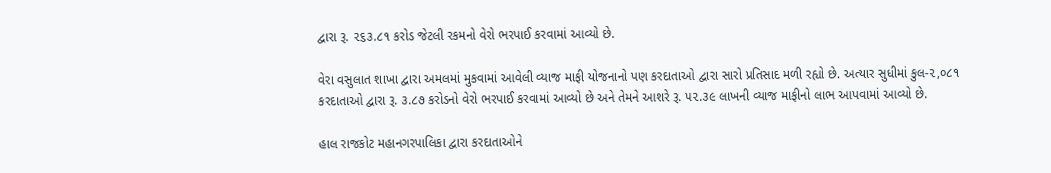દ્વારા રૂ. ૨૬૩.૮૧ કરોડ જેટલી રકમનો વેરો ભરપાઈ કરવામાં આવ્યો છે.

વેરા વસુલાત શાખા દ્વારા અમલમાં મુકવામાં આવેલી વ્યાજ માફી યોજનાનો પણ કરદાતાઓ દ્વારા સારો પ્રતિસાદ મળી રહ્યો છે. અત્યાર સુધીમાં કુલ-૨,૦૮૧ કરદાતાઓ દ્વારા રૂ. ૩.૮૭ કરોડનો વેરો ભરપાઈ કરવામાં આવ્યો છે અને તેમને આશરે રૂ. ૫૨.૩૯ લાખની વ્યાજ માફીનો લાભ આપવામાં આવ્યો છે.

હાલ રાજકોટ મહાનગરપાલિકા દ્વારા કરદાતાઓને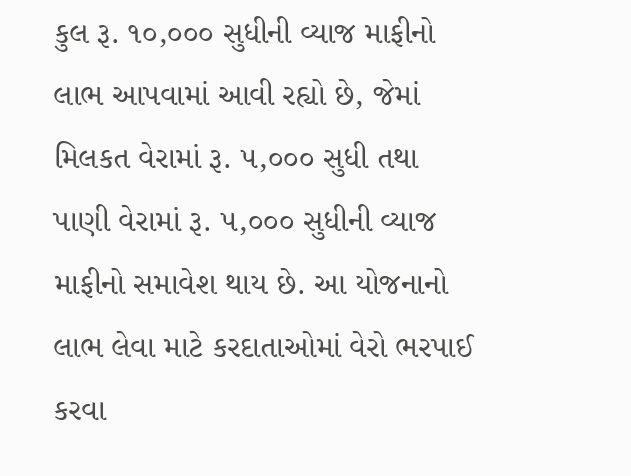કુલ રૂ. ૧૦,૦૦૦ સુધીની વ્યાજ માફીનો લાભ આપવામાં આવી રહ્યો છે, જેમાં મિલકત વેરામાં રૂ. ૫,૦૦૦ સુધી તથા પાણી વેરામાં રૂ. ૫,૦૦૦ સુધીની વ્યાજ માફીનો સમાવેશ થાય છે. આ યોજનાનો લાભ લેવા માટે કરદાતાઓમાં વેરો ભરપાઈ કરવા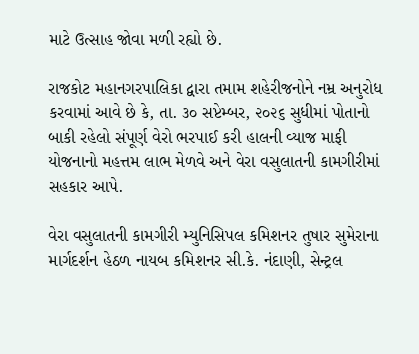માટે ઉત્સાહ જોવા મળી રહ્યો છે.

રાજકોટ મહાનગરપાલિકા દ્વારા તમામ શહેરીજનોને નમ્ર અનુરોધ કરવામાં આવે છે કે, તા. ૩૦ સપ્ટેમ્બર, ૨૦૨૬ સુધીમાં પોતાનો બાકી રહેલો સંપૂર્ણ વેરો ભરપાઈ કરી હાલની વ્યાજ માફી યોજનાનો મહત્તમ લાભ મેળવે અને વેરા વસુલાતની કામગીરીમાં સહકાર આપે.

વેરા વસુલાતની કામગીરી મ્યુનિસિપલ કમિશનર તુષાર સુમેરાના માર્ગદર્શન હેઠળ નાયબ કમિશનર સી.કે. નંદાણી, સેન્ટ્રલ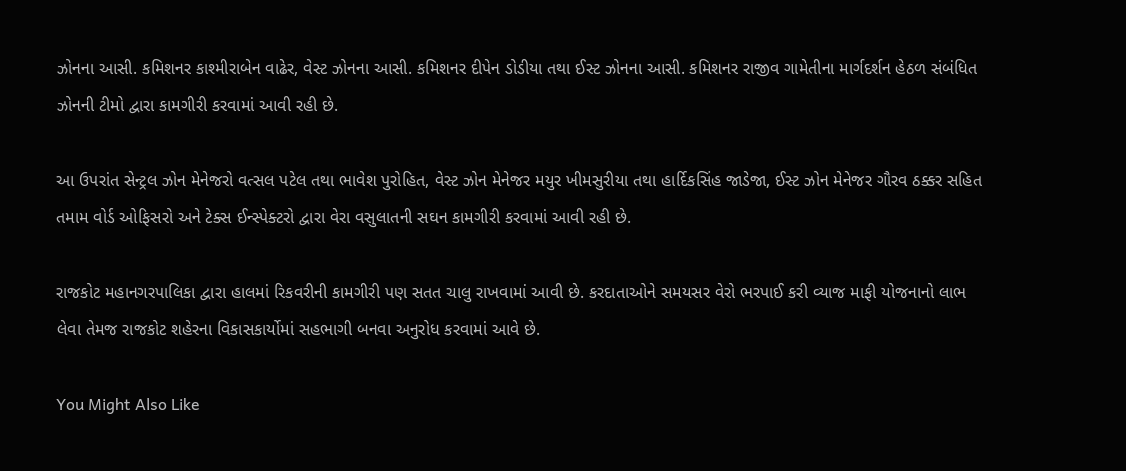ઝોનના આસી. કમિશનર કાશ્મીરાબેન વાઢેર, વેસ્ટ ઝોનના આસી. કમિશનર દીપેન ડોડીયા તથા ઈસ્ટ ઝોનના આસી. કમિશનર રાજીવ ગામેતીના માર્ગદર્શન હેઠળ સંબંધિત ઝોનની ટીમો દ્વારા કામગીરી કરવામાં આવી રહી છે.

આ ઉપરાંત સેન્ટ્રલ ઝોન મેનેજરો વત્સલ પટેલ તથા ભાવેશ પુરોહિત, વેસ્ટ ઝોન મેનેજર મયુર ખીમસુરીયા તથા હાર્દિકસિંહ જાડેજા, ઈસ્ટ ઝોન મેનેજર ગૌરવ ઠક્કર સહિત તમામ વોર્ડ ઓફિસરો અને ટેક્સ ઈન્સ્પેક્ટરો દ્વારા વેરા વસુલાતની સઘન કામગીરી કરવામાં આવી રહી છે.

રાજકોટ મહાનગરપાલિકા દ્વારા હાલમાં રિકવરીની કામગીરી પણ સતત ચાલુ રાખવામાં આવી છે. કરદાતાઓને સમયસર વેરો ભરપાઈ કરી વ્યાજ માફી યોજનાનો લાભ લેવા તેમજ રાજકોટ શહેરના વિકાસકાર્યોમાં સહભાગી બનવા અનુરોધ કરવામાં આવે છે.

You Might Also Like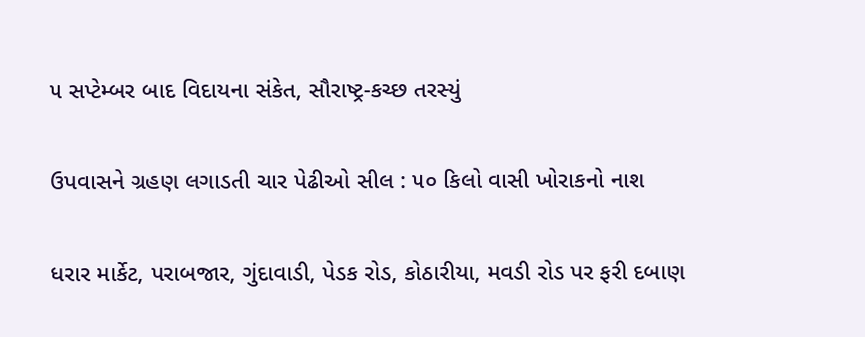૫ સપ્ટેમ્બર બાદ વિદાયના સંકેત, સૌરાષ્ટ્ર-કચ્છ તરસ્યું

ઉપવાસને ગ્રહણ લગાડતી ચાર પેઢીઓ સીલ : ૫૦ કિલો વાસી ખોરાકનો નાશ

ધરાર માર્કેટ, પરાબજાર, ગુંદાવાડી, પેડક રોડ, કોઠારીયા, મવડી રોડ પર ફરી દબાણ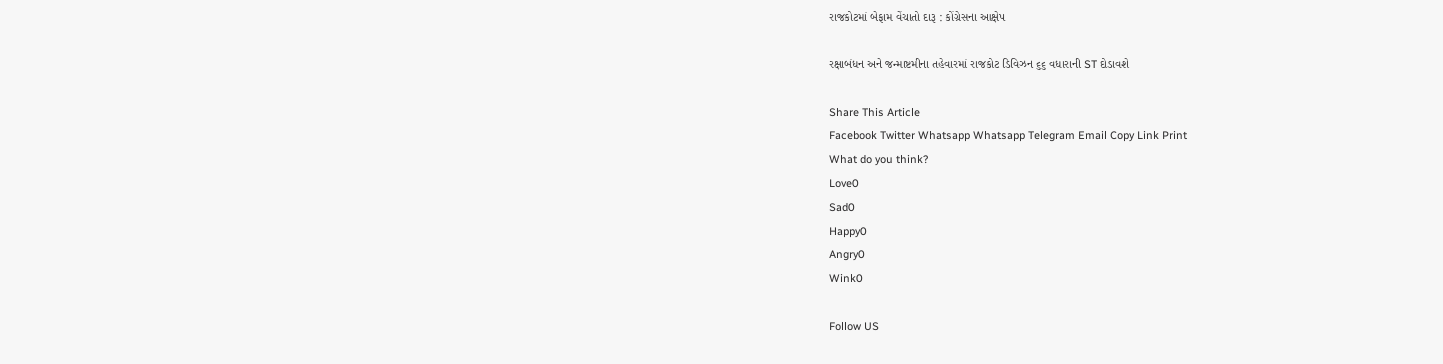રાજકોટમાં બેફામ વેંચાતો દારૂ : કોંગ્રેસના આક્ષેપ

રક્ષાબંધન અને જન્માષ્ટમીના તહેવારમાં રાજકોટ ડિવિઝન ૬૬ વધારાની ST દોડાવશે

Share This Article
Facebook Twitter Whatsapp Whatsapp Telegram Email Copy Link Print
What do you think?
Love0
Sad0
Happy0
Angry0
Wink0

Follow US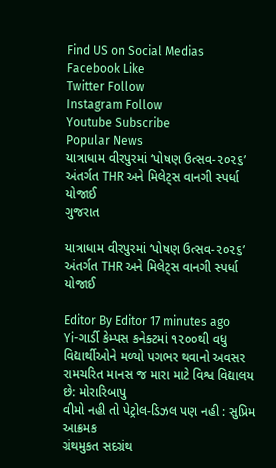Find US on Social Medias
Facebook Like
Twitter Follow
Instagram Follow
Youtube Subscribe
Popular News
યાત્રાધામ વીરપુરમાં ‘પોષણ ઉત્સવ-૨૦૨૬’ અંતર્ગત THR અને મિલેટ્સ વાનગી સ્પર્ધા યોજાઈ
ગુજરાત

યાત્રાધામ વીરપુરમાં ‘પોષણ ઉત્સવ-૨૦૨૬’ અંતર્ગત THR અને મિલેટ્સ વાનગી સ્પર્ધા યોજાઈ

Editor By Editor 17 minutes ago
Yi-ગાર્ડી કેમ્પસ કનેક્ટમાં ૧૨૦૦થી વધુ વિદ્યાર્થીઓને મળ્યો પગભર થવાનો અવસર
રામચરિત માનસ જ મારા માટે વિશ્વ વિદ્યાલય છે: મોરારિબાપુ
વીમો નહી તો પેટ્રોલ-ડિઝલ પણ નહી : સુપ્રિમ આક્રમક
ગ્રંથમુકત સદગ્રંથ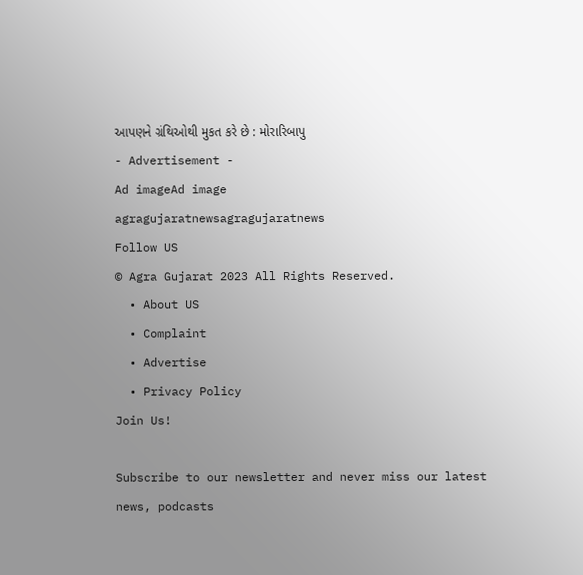આપણને ગ્રંથિઓથી મુકત કરે છે : મોરારિબાપુ
- Advertisement -
Ad imageAd image
agragujaratnewsagragujaratnews
Follow US
© Agra Gujarat 2023 All Rights Reserved.
  • About US
  • Complaint
  • Advertise
  • Privacy Policy
Join Us!

Subscribe to our newsletter and never miss our latest news, podcasts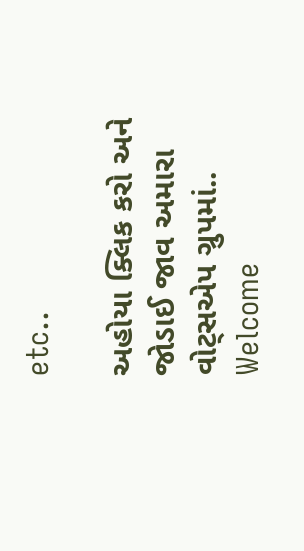etc..

અહોયા ક્લિક કરો અને જોડાઈ જાવ અમારા વોટ્સએપ ગ્રુપમાં..
Welcome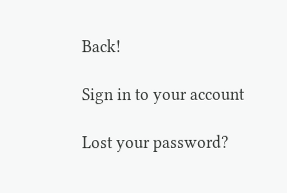Back!

Sign in to your account

Lost your password?